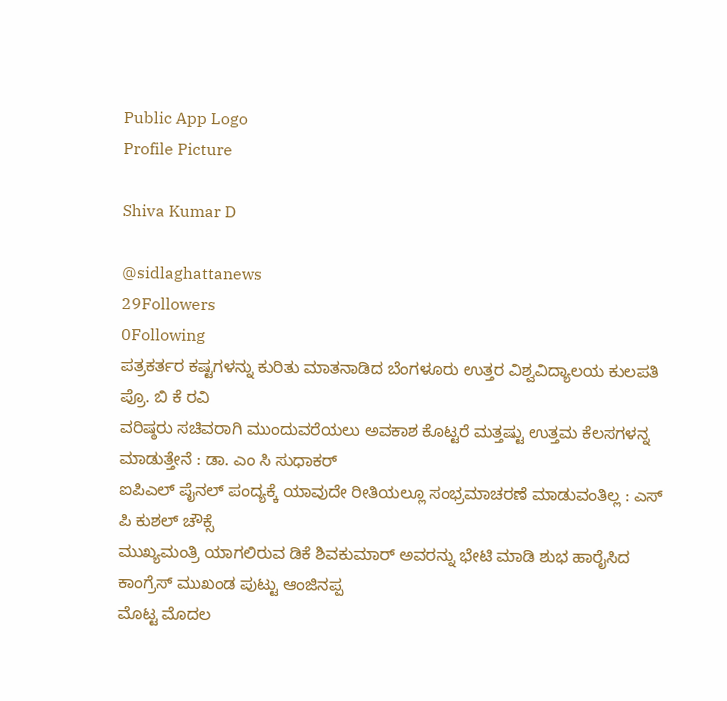Public App Logo
Profile Picture

Shiva Kumar D

@sidlaghattanews
29Followers
0Following
ಪತ್ರಕರ್ತರ ಕಷ್ಟಗಳನ್ನು ಕುರಿತು ಮಾತನಾಡಿದ ಬೆಂಗಳೂರು ಉತ್ತರ ವಿಶ್ವವಿದ್ಯಾಲಯ ಕುಲಪತಿ ಪ್ರೊ. ಬಿ ಕೆ ರವಿ
ವರಿಷ್ಠರು ಸಚಿವರಾಗಿ ಮುಂದುವರೆಯಲು ಅವಕಾಶ ಕೊಟ್ಟರೆ ಮತ್ತಷ್ಟು ಉತ್ತಮ ಕೆಲಸಗಳನ್ನ ಮಾಡುತ್ತೇನೆ : ಡಾ. ಎಂ ಸಿ ಸುಧಾಕರ್
ಐಪಿಎಲ್ ಪೈನಲ್ ಪಂದ್ಯಕ್ಕೆ ಯಾವುದೇ ರೀತಿಯಲ್ಲೂ ಸಂಭ್ರಮಾಚರಣೆ ಮಾಡುವಂತಿಲ್ಲ : ಎಸ್ ಪಿ ಕುಶಲ್ ಚೌಕ್ಸೆ
ಮುಖ್ಯಮಂತ್ರಿ ಯಾಗಲಿರುವ ಡಿಕೆ ಶಿವಕುಮಾರ್ ಅವರನ್ನು ಭೇಟಿ ಮಾಡಿ ಶುಭ ಹಾರೈಸಿದ ಕಾಂಗ್ರೆಸ್ ಮುಖಂಡ ಪುಟ್ಟು ಆಂಜಿನಪ್ಪ
ಮೊಟ್ಟ ಮೊದಲ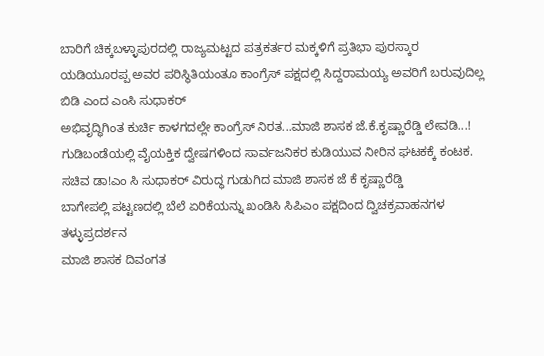ಬಾರಿಗೆ ಚಿಕ್ಕಬಳ್ಳಾಪುರದಲ್ಲಿ ರಾಜ್ಯಮಟ್ಟದ ಪತ್ರಕರ್ತರ ಮಕ್ಕಳಿಗೆ ಪ್ರತಿಭಾ ಪುರಸ್ಕಾರ
ಯಡಿಯೂರಪ್ಪ ಅವರ ಪರಿಸ್ಥಿತಿಯಂತೂ ಕಾಂಗ್ರೆಸ್ ಪಕ್ಷದಲ್ಲಿ ಸಿದ್ದರಾಮಯ್ಯ ಅವರಿಗೆ ಬರುವುದಿಲ್ಲ ಬಿಡಿ ಎಂದ ಎಂಸಿ ಸುಧಾಕರ್
ಅಭಿವೃದ್ಧಿಗಿಂತ ಕುರ್ಚಿ ಕಾಳಗದಲ್ಲೇ ಕಾಂಗ್ರೆಸ್ ನಿರತ...ಮಾಜಿ ಶಾಸಕ ಜೆ.ಕೆ.ಕೃಷ್ಣಾರೆಡ್ಡಿ ಲೇವಡಿ...!
ಗುಡಿಬಂಡೆಯಲ್ಲಿ ವೈಯಕ್ತಿಕ ದ್ವೇಷಗಳಿಂದ ಸಾರ್ವಜನಿಕರ ಕುಡಿಯುವ ನೀರಿನ ಘಟಕಕ್ಕೆ ಕಂಟಕ.
ಸಚಿವ ಡಾ!ಎಂ ಸಿ ಸುಧಾಕರ್ ವಿರುದ್ಧ ಗುಡುಗಿದ ಮಾಜಿ ಶಾಸಕ ಜೆ ಕೆ ಕೃಷ್ಣಾರೆಡ್ಡಿ
ಬಾಗೇಪಲ್ಲಿ ಪಟ್ಟಣದಲ್ಲಿ ಬೆಲೆ ಏರಿಕೆಯನ್ನು ಖಂಡಿಸಿ ಸಿಪಿಎಂ ಪಕ್ಷದಿಂದ ದ್ವಿಚಕ್ರವಾಹನಗಳ ತಳ್ಳುಪ್ರದರ್ಶನ
ಮಾಜಿ ಶಾಸಕ ದಿವಂಗತ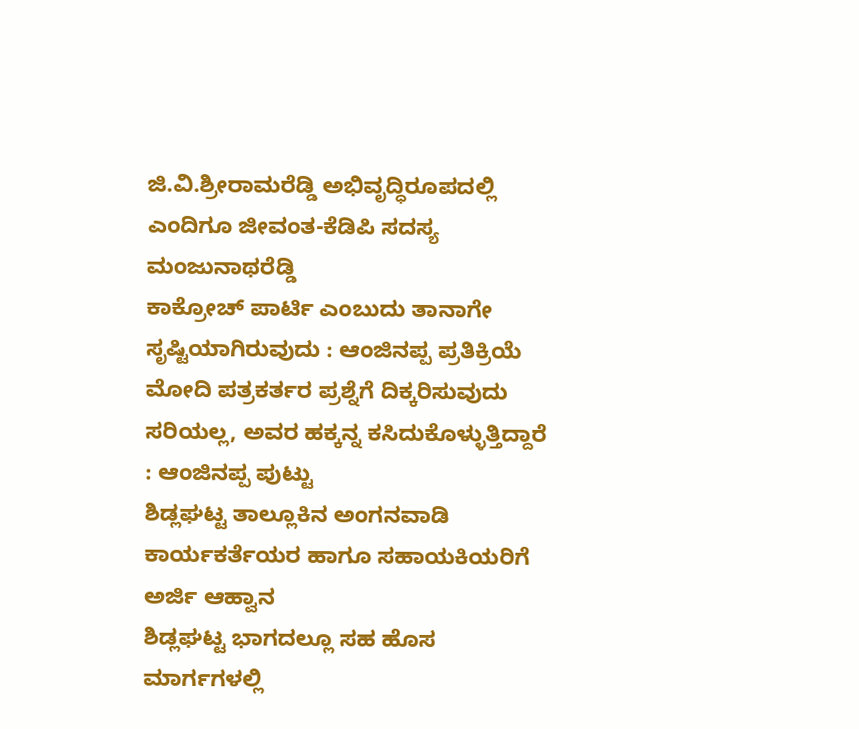ಜಿ.ವಿ.ಶ್ರೀರಾಮರೆಡ್ಡಿ ಅಭಿವೃದ್ಧಿರೂಪದಲ್ಲಿ ಎಂದಿಗೂ ಜೀವಂತ-ಕೆಡಿಪಿ ಸದಸ್ಯ ಮಂಜುನಾಥರೆಡ್ಡಿ
ಕಾಕ್ರೋಚ್ ಪಾರ್ಟಿ ಎಂಬುದು ತಾನಾಗೇ ಸೃಷ್ಟಿಯಾಗಿರುವುದು : ಆಂಜಿನಪ್ಪ ಪ್ರತಿಕ್ರಿಯೆ
ಮೋದಿ ಪತ್ರಕರ್ತರ ಪ್ರಶ್ನೆಗೆ ದಿಕ್ಕರಿಸುವುದು ಸರಿಯಲ್ಲ, ಅವರ ಹಕ್ಕನ್ನ ಕಸಿದುಕೊಳ್ಳುತ್ತಿದ್ದಾರೆ : ಆಂಜಿನಪ್ಪ ಪುಟ್ಟು
ಶಿಡ್ಲಘಟ್ಟ ತಾಲ್ಲೂಕಿನ ಅಂಗನವಾಡಿ ಕಾರ್ಯಕರ್ತೆಯರ ಹಾಗೂ ಸಹಾಯಕಿಯರಿಗೆ ಅರ್ಜಿ ಆಹ್ವಾನ
ಶಿಡ್ಲಘಟ್ಟ ಭಾಗದಲ್ಲೂ ಸಹ ಹೊಸ ಮಾರ್ಗಗಳಲ್ಲಿ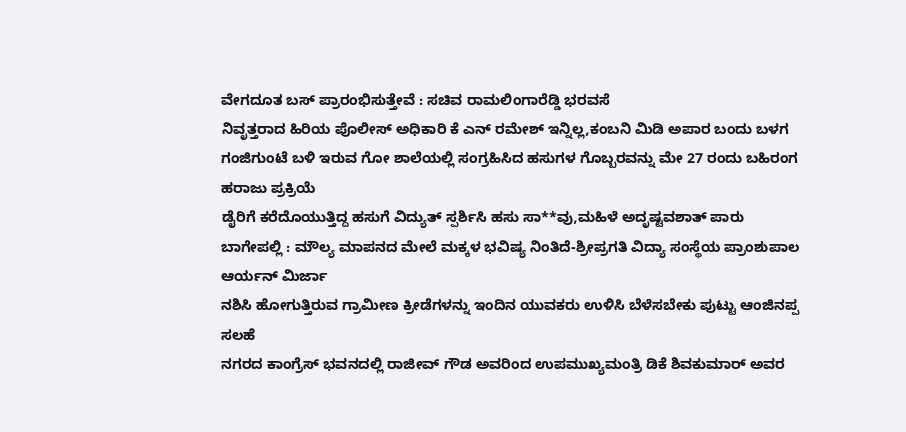ವೇಗದೂತ ಬಸ್ ಪ್ರಾರಂಭಿಸುತ್ತೇವೆ : ಸಚಿವ ರಾಮಲಿಂಗಾರೆಡ್ಡಿ ಭರವಸೆ
ನಿವೃತ್ತರಾದ ಹಿರಿಯ ಪೊಲೀಸ್ ಅಧಿಕಾರಿ ಕೆ ಎನ್ ರಮೇಶ್ ಇನ್ನಿಲ್ಲ,ಕಂಬನಿ ಮಿಡಿ ಅಪಾರ ಬಂದು ಬಳಗ
ಗಂಜಿಗುಂಟೆ ಬಳಿ ಇರುವ ಗೋ ಶಾಲೆಯಲ್ಲಿ ಸಂಗ್ರಹಿಸಿದ ಹಸುಗಳ ಗೊಬ್ಬರವನ್ನು ಮೇ 27 ರಂದು ಬಹಿರಂಗ ಹರಾಜು ಪ್ರಕ್ರಿಯೆ
ಡೈರಿಗೆ ಕರೆದೊಯುತ್ತಿದ್ದ ಹಸುಗೆ ವಿದ್ಯುತ್ ಸ್ಪರ್ಶಿಸಿ ಹಸು ಸಾ**ವು,ಮಹಿಳೆ ಅದೃಷ್ಟವಶಾತ್ ಪಾರು
ಬಾಗೇಪಲ್ಲಿ : ಮೌಲ್ಯ ಮಾಪನದ ಮೇಲೆ ಮಕ್ಕಳ ಭವಿಷ್ಯ ನಿಂತಿದೆ-ಶ್ರೀಪ್ರಗತಿ ವಿದ್ಯಾ ಸಂಸ್ಥೆಯ ಪ್ರಾಂಶುಪಾಲ ಆರ್ಯನ್ ಮಿರ್ಜಾ
ನಶಿಸಿ ಹೋಗುತ್ತಿರುವ ಗ್ರಾಮೀಣ ಕ್ರೀಡೆಗಳನ್ನು ಇಂದಿನ ಯುವಕರು ಉಳಿಸಿ ಬೆಳೆಸಬೇಕು ಪುಟ್ಟು ಆಂಜಿನಪ್ಪ ಸಲಹೆ
ನಗರದ ಕಾಂಗ್ರೆಸ್ ಭವನದಲ್ಲಿ ರಾಜೀವ್ ಗೌಡ ಅವರಿಂದ ಉಪಮುಖ್ಯಮಂತ್ರಿ ಡಿಕೆ ಶಿವಕುಮಾರ್ ಅವರ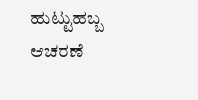ಹುಟ್ಟುಹಬ್ಬ ಆಚರಣೆ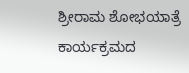ಶ್ರೀರಾಮ ಶೋಭಯಾತ್ರೆ ಕಾರ್ಯಕ್ರಮದ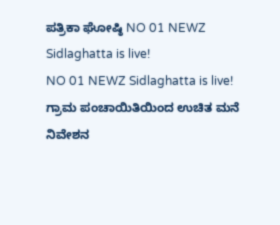ಪತ್ರಿಕಾ ಘೋಷ್ಠಿ NO 01 NEWZ Sidlaghatta is live!
NO 01 NEWZ Sidlaghatta is live!
ಗ್ರಾಮ ಪಂಚಾಯಿತಿಯಿಂದ ಉಚಿತ ಮನೆ ನಿವೇಶನ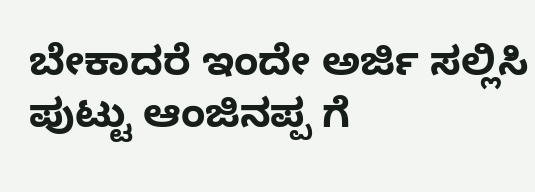ಬೇಕಾದರೆ ಇಂದೇ ಅರ್ಜಿ ಸಲ್ಲಿಸಿ
ಪುಟ್ಟು ಆಂಜಿನಪ್ಪ ಗೆ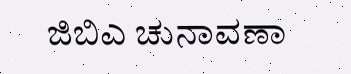ಜಿಬಿಎ ಚುನಾವಣಾ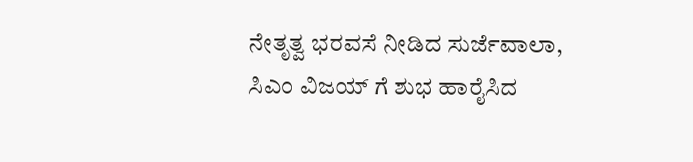ನೇತೃತ್ವ ಭರವಸೆ ನೀಡಿದ ಸುರ್ಜೆವಾಲಾ, ಸಿಎಂ ವಿಜಯ್ ಗೆ ಶುಭ ಹಾರೈಸಿದ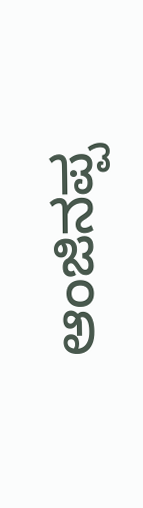ಆಂಜಿನಪ್ಪ